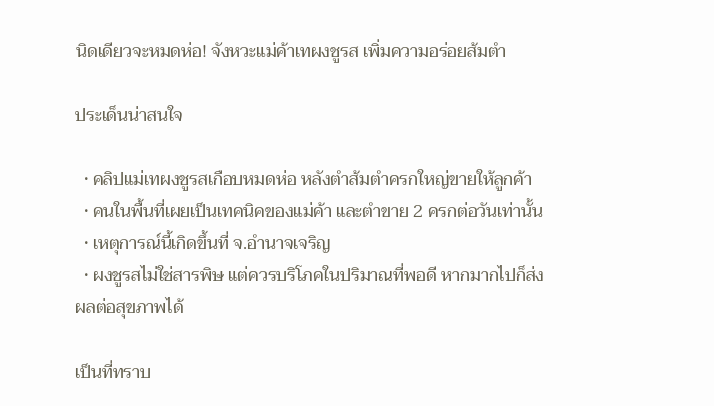นิดเดียวจะหมดห่อ! จังหวะแม่ค้าเทผงชูรส เพิ่มความอร่อยส้มตำ

ประเด็นน่าสนใจ

  • คลิปแม่เทผงชูรสเกือบหมดห่อ หลังตำส้มตำครกใหญ่ขายให้ลูกค้า
  • คนในพื้นที่เผยเป็นเทคนิคของแม่ค้า และตำขาย 2 ครกต่อวันเท่านั้น
  • เหตุการณ์นี้เกิดขึ้นที่ จ.อำนาจเจริญ
  • ผงชูรสไม่ใช่สารพิษ แต่ควรบริโภคในปริมาณที่พอดี หากมากไปก็ส่งผลต่อสุขภาพได้

เป็นที่ทราบ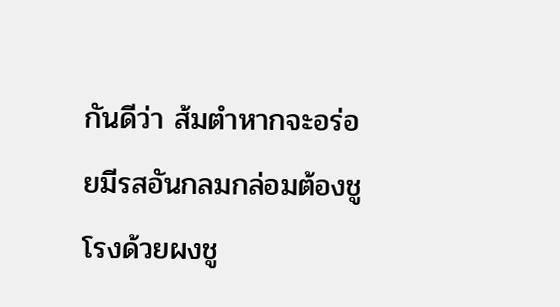กันดีว่า ส้มตำหากจะอร่อยมีรสอันกลมกล่อมต้องชูโรงด้วยผงชู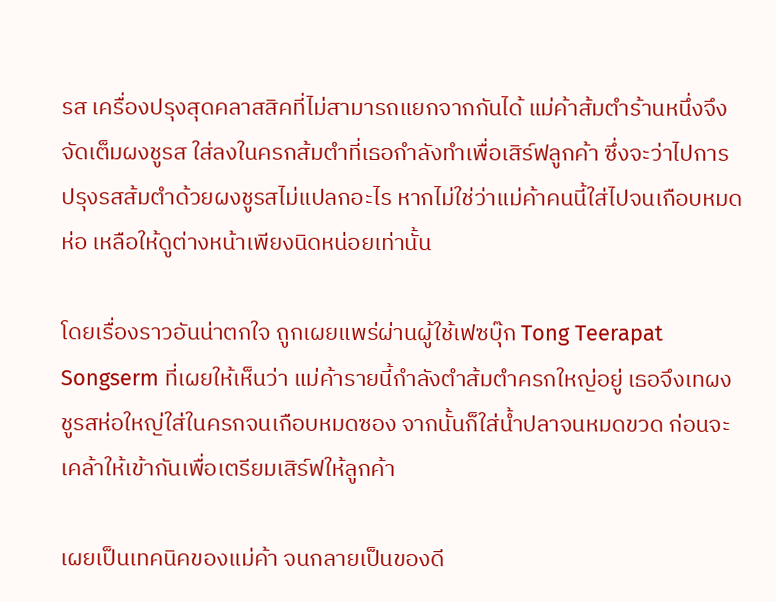รส เครื่องปรุงสุดคลาสสิคที่ไม่สามารถแยกจากกันได้ แม่ค้าส้มตำร้านหนึ่งจึงจัดเต็มผงชูรส ใส่ลงในครกส้มตำที่เธอกำลังทำเพื่อเสิร์ฟลูกค้า ซึ่งจะว่าไปการปรุงรสส้มตำด้วยผงชูรสไม่แปลกอะไร หากไม่ใช่ว่าแม่ค้าคนนี้ใส่ไปจนเกือบหมดห่อ เหลือให้ดูต่างหน้าเพียงนิดหน่อยเท่านั้น

โดยเรื่องราวอันน่าตกใจ ถูกเผยแพร่ผ่านผู้ใช้เฟซบุ๊ก Tong Teerapat Songserm ที่เผยให้เห็นว่า แม่ค้ารายนี้กำลังตำส้มตำครกใหญ่อยู่ เธอจึงเทผงชูรสห่อใหญ่ใส่ในครกจนเกือบหมดซอง จากนั้นก็ใส่น้ำปลาจนหมดขวด ก่อนจะเคล้าให้เข้ากันเพื่อเตรียมเสิร์ฟให้ลูกค้า

เผยเป็นเทคนิคของแม่ค้า จนกลายเป็นของดี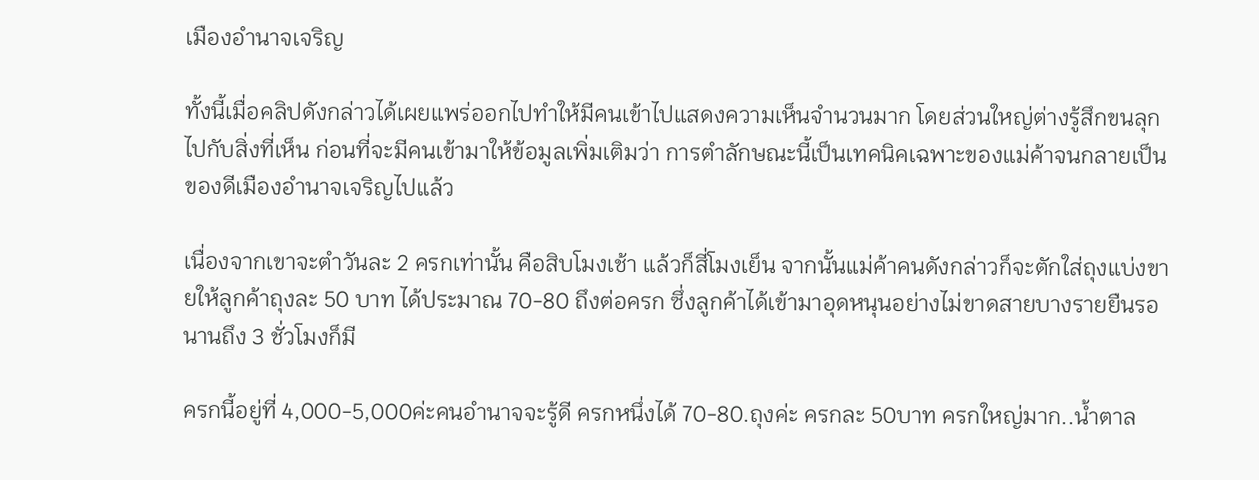เมืองอำนาจเจริญ

ทั้งนี้เมื่อคลิปดังกล่าวได้เผยแพร่ออกไปทำให้มีคนเข้าไปแสดงความเห็นจำนวนมาก โดยส่วนใหญ่ต่างรู้สึกขนลุกไปกับสิ่งที่เห็น ก่อนที่จะมีคนเข้ามาให้ข้อมูลเพิ่มเติมว่า การตำลักษณะนี้เป็นเทคนิคเฉพาะของแม่ค้าจนกลายเป็นของดีเมืองอำนาจเจริญไปแล้ว

เนื่องจากเขาจะตำวันละ 2 ครกเท่านั้น คือสิบโมงเช้า แล้วก็สี่โมงเย็น จากนั้นแม่ค้าคนดังกล่าวก็จะตักใส่ถุงแบ่งขายให้ลูกค้าถุงละ 50 บาท ได้ประมาณ 70-80 ถึงต่อครก ซึ่งลูกค้าได้เข้ามาอุดหนุนอย่างไม่ขาดสายบางรายยืนรอนานถึง 3 ชั่วโมงก็มี

ครกนี้อยู่ที่ 4,000-5,000ค่ะคนอำนาจจะรู้ดี ครกหนึ่งได้ 70-80.ถุงค่ะ ครกละ 50บาท ครกใหญ่มาก..น้ำตาล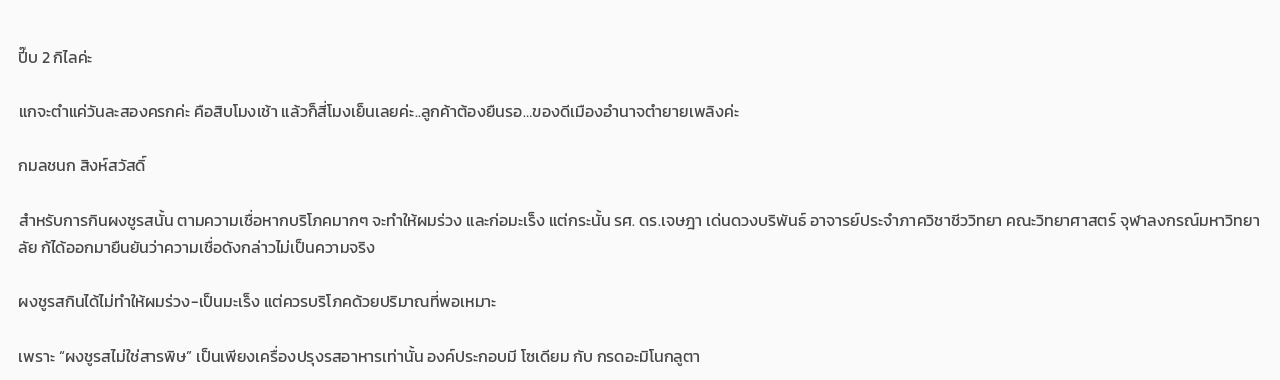ปี๊บ 2 กิไลค่ะ

แกจะตำแค่วันละสองครกค่ะ คือสิบโมงเช้า แล้วก็สี่โมงเย็นเลยค่ะ..ลูกค้าต้องยืนรอ…ของดีเมืองอำนาจตำยายเพลิงค่ะ

กมลชนก สิงห์สวัสดิ์

สำหรับการกินผงชูรสนั้น ตามความเชื่อหากบริโภคมากๆ จะทำให้ผมร่วง และก่อมะเร็ง แต่กระนั้น รศ. ดร.เจษฎา เด่นดวงบริพันธ์ อาจารย์ประจำภาควิชาชีววิทยา คณะวิทยาศาสตร์ จุฬาลงกรณ์มหาวิทยาลัย ก้ได้ออกมายืนยันว่าความเชื่อดังกล่าวไม่เป็นความจริง

ผงชูรสกินได้ไม่ทำให้ผมร่วง-เป็นมะเร็ง แต่ควรบริโภคด้วยปริมาณที่พอเหมาะ

เพราะ “ผงชูรสไม่ใช่สารพิษ” เป็นเพียงเครื่องปรุงรสอาหารเท่านั้น องค์ประกอบมี โซเดียม กับ กรดอะมิโนกลูตา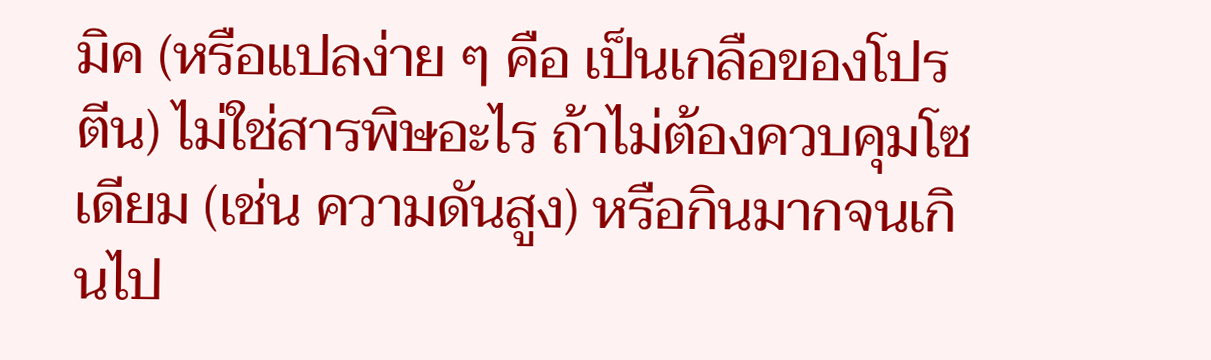มิค (หรือแปลง่าย ๆ คือ เป็นเกลือของโปรตีน) ไม่ใช่สารพิษอะไร ถ้าไม่ต้องควบคุมโซเดียม (เช่น ความดันสูง) หรือกินมากจนเกินไป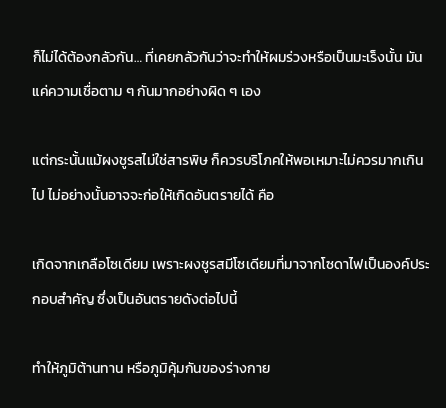ก็ไม่ได้ต้องกลัวกัน… ที่เคยกลัวกันว่าจะทำให้ผมร่วงหรือเป็นมะเร็งนั้น มันแค่ความเชื่อตาม ๆ กันมากอย่างผิด ๆ เอง

แต่กระนั้นแม้ผงชูรสไม่ใช่สารพิษ ก็ควรบริโภคให้พอเหมาะไม่ควรมากเกินไป ไม่อย่างนั้นอาจจะก่อให้เกิดอันตรายได้ คือ

เกิดจากเกลือโซเดียม เพราะผงชูรสมีโซเดียมที่มาจากโซดาไฟเป็นองค์ประกอบสำคัญ ซึ่งเป็นอันตรายดังต่อไปนี้

ทำให้ภูมิต้านทาน หรือภูมิคุ้มกันของร่างกาย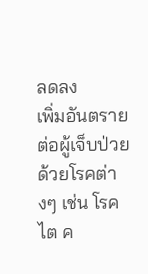ลดลง
เพิ่มอันตรายต่อผู้เจ็บป่วยด้วยโรคต่างๆ เช่น โรคไต ค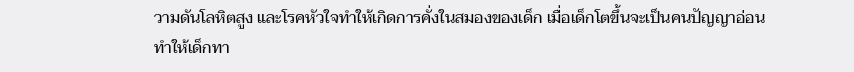วามดันโลหิตสูง และโรคหัวใจทำให้เกิดการคั่งในสมองของเด็ก เมื่อเด็กโตขึ้นจะเป็นคนปัญญาอ่อน ทำให้เด็กทา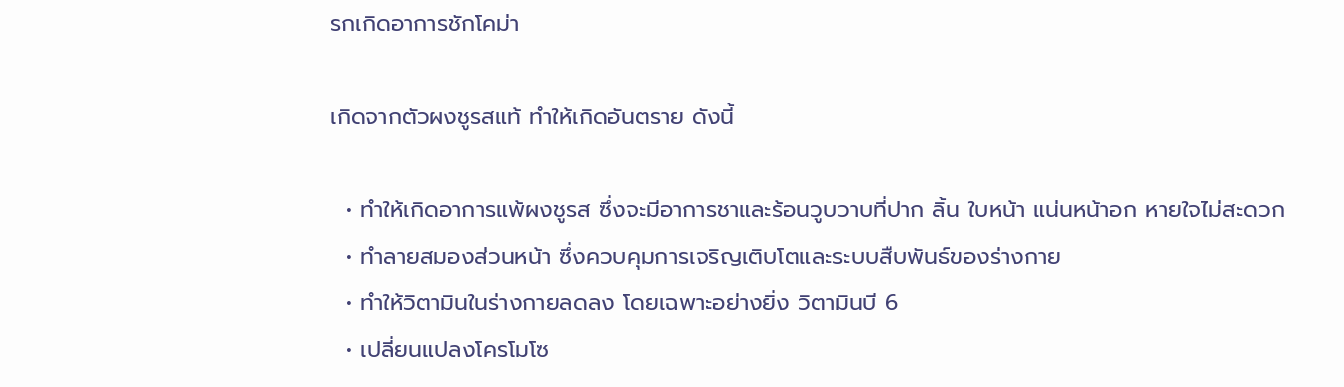รกเกิดอาการชักโคม่า

เกิดจากตัวผงชูรสแท้ ทำให้เกิดอันตราย ดังนี้

  • ทำให้เกิดอาการแพ้ผงชูรส ซึ่งจะมีอาการชาและร้อนวูบวาบที่ปาก ลิ้น ใบหน้า แน่นหน้าอก หายใจไม่สะดวก
  • ทำลายสมองส่วนหน้า ซึ่งควบคุมการเจริญเติบโตและระบบสืบพันธ์ของร่างกาย
  • ทำให้วิตามินในร่างกายลดลง โดยเฉพาะอย่างยิ่ง วิตามินบี 6
  • เปลี่ยนแปลงโครโมโซ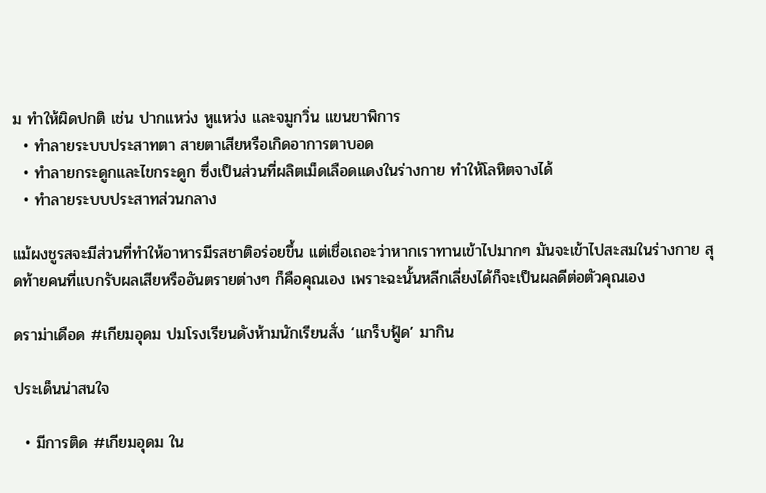ม ทำให้ผิดปกติ เช่น ปากแหว่ง หูแหว่ง และจมูกวิ่น แขนขาพิการ
  • ทำลายระบบประสาทตา สายตาเสียหรือเกิดอาการตาบอด
  • ทำลายกระดูกและไขกระดูก ซึ่งเป็นส่วนที่ผลิตเม็ดเลือดแดงในร่างกาย ทำให้โลหิตจางได้
  • ทำลายระบบประสาทส่วนกลาง

แม้ผงชูรสจะมีส่วนที่ทำให้อาหารมีรสชาติอร่อยขึ้น แต่เชื่อเถอะว่าหากเราทานเข้าไปมากๆ มันจะเข้าไปสะสมในร่างกาย สุดท้ายคนที่แบกรับผลเสียหรืออันตรายต่างๆ ก็คือคุณเอง เพราะฉะนั้นหลีกเลี่ยงได้ก็จะเป็นผลดีต่อตัวคุณเอง

ดราม่าเดือด #เกียมอุดม ปมโรงเรียนดังห้ามนักเรียนสั่ง ‘แกร็บฟู้ด’ มากิน

ประเด็นน่าสนใจ

  • มีการติด #เกียมอุดม ใน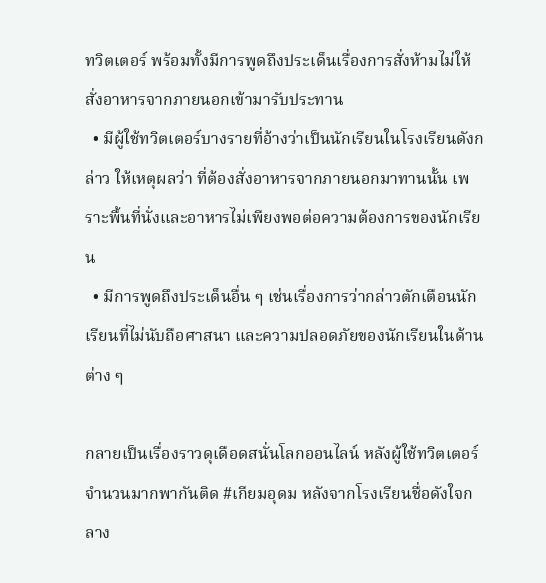ทวิตเตอร์ พร้อมทั้งมีการพูดถึงประเด็นเรื่องการสั่งห้ามไม่ให้สั่งอาหารจากภายนอกเข้ามารับประทาน
  • มีผู้ใช้ทวิตเตอร์บางรายที่อ้างว่าเป็นนักเรียนในโรงเรียนดังกล่าว ให้เหตุผลว่า ที่ต้องสั่งอาหารจากภายนอกมาทานนั้น เพราะพื้นที่นั่งและอาหารไม่เพียงพอต่อความต้องการของนักเรียน
  • มีการพูดถึงประเด็นอื่น ๆ เช่นเรื่องการว่ากล่าวตักเตือนนักเรียนที่ไม่นับถือศาสนา และความปลอดภัยของนักเรียนในด้านต่าง ๆ

กลายเป็นเรื่องราวดุเดือดสนั่นโลกออนไลน์ หลังผู้ใช้ทวิตเตอร์จำนวนมากพากันติด #เกียมอุดม หลังจากโรงเรียนชื่อดังใจกลาง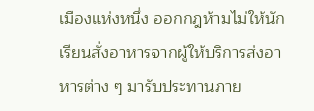เมืองแห่งหนึ่ง ออกกฎห้ามไม่ให้นักเรียนสั่งอาหารจากผู้ให้บริการส่งอาหารต่าง ๆ มารับประทานภาย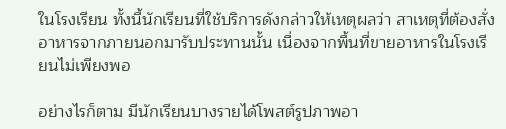ในโรงเรียน ทั้งนี้นักเรียนที่ใช้บริการดังกล่าวให้เหตุผลว่า สาเหตุที่ต้องสั่งอาหารจากภายนอกมารับประทานนั้น เนื่องจากพื้นที่ขายอาหารในโรงเรียนไม่เพียงพอ

อย่างไรก็ตาม มีนักเรียนบางรายได้โพสต์รูปภาพอา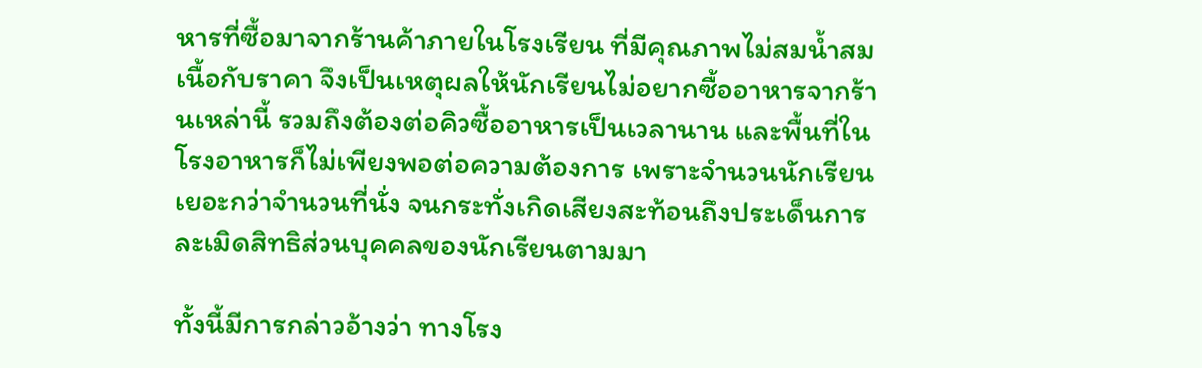หารที่ซื้อมาจากร้านค้าภายในโรงเรียน ที่มีคุณภาพไม่สมน้ำสมเนื้อกับราคา จึงเป็นเหตุผลให้นักเรียนไม่อยากซื้ออาหารจากร้านเหล่านี้ รวมถึงต้องต่อคิวซื้ออาหารเป็นเวลานาน และพื้นที่ในโรงอาหารก็ไม่เพียงพอต่อความต้องการ เพราะจำนวนนักเรียนเยอะกว่าจำนวนที่นั่ง จนกระทั่งเกิดเสียงสะท้อนถึงประเด็นการละเมิดสิทธิส่วนบุคคลของนักเรียนตามมา

ทั้งนี้มีการกล่าวอ้างว่า ทางโรง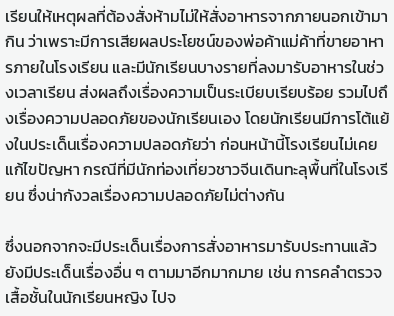เรียนให้เหตุผลที่ต้องสั่งห้ามไม่ให้สั่งอาหารจากภายนอกเข้ามากิน ว่าเพราะมีการเสียผลประโยชน์ของพ่อค้าแม่ค้าที่ขายอาหารภายในโรงเรียน และมีนักเรียนบางรายที่ลงมารับอาหารในช่วงเวลาเรียน ส่งผลถึงเรื่องความเป็นระเบียบเรียบร้อย รวมไปถึงเรื่องความปลอดภัยของนักเรียนเอง โดยนักเรียนมีการโต้แย้งในประเด็นเรื่องความปลอดภัยว่า ก่อนหน้านี้โรงเรียนไม่เคยแก้ไขปัญหา กรณีที่มีนักท่องเที่ยวชาวจีนเดินทะลุพื้นที่ในโรงเรียน ซึ่งน่ากังวลเรื่องความปลอดภัยไม่ต่างกัน

ซึ่งนอกจากจะมีประเด็นเรื่องการสั่งอาหารมารับประทานแล้ว ยังมีประเด็นเรื่องอื่น ๆ ตามมาอีกมากมาย เช่น การคลำตรวจเสื้อชั้นในนักเรียนหญิง ไปจ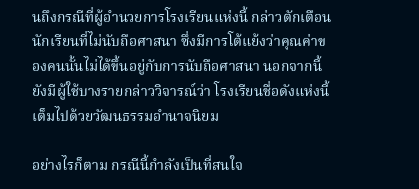นถึงกรณีที่ผู้อำนวยการโรงเรียนแห่งนี้ กล่าวตักเตือนนักเรียนที่ไม่นับถือศาสนา ซึ่งมีการโต้แย้งว่าคุณค่าของคนนั้นไม่ได้ขึ้นอยู่กับการนับถือศาสนา นอกจากนี้ยังมีผู้ใช้บางรายกล่าววิจารณ์ว่า โรงเรียนชื่อดังแห่งนี้ เต็มไปด้วยวัฒนธรรมอำนาจนิยม

อย่างไรก็ตาม กรณีนี้กำลังเป็นที่สนใจ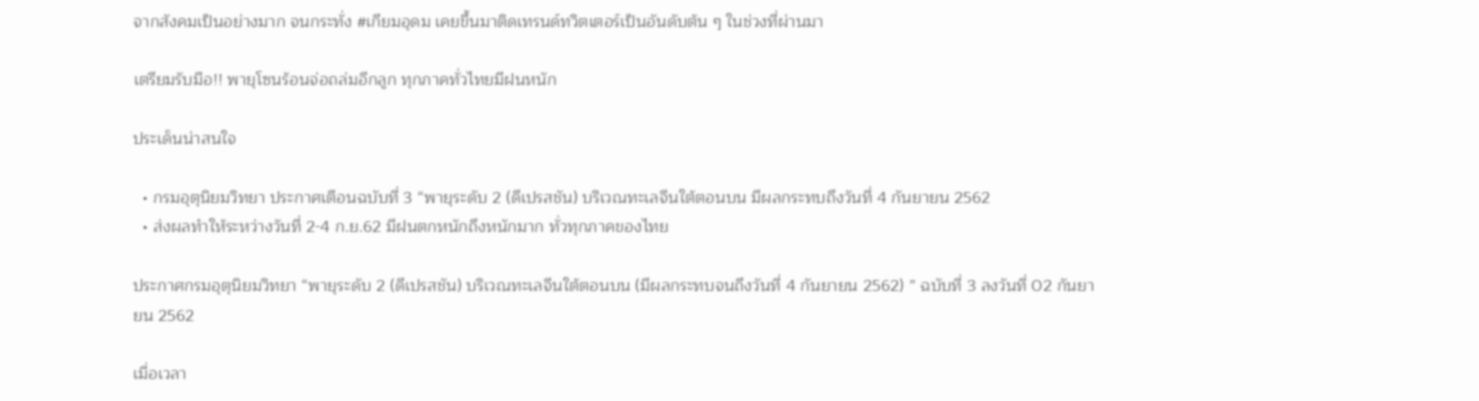จากสังคมเป็นอย่างมาก จนกระทั่ง #เกียมอุดม เคยขึ้นมาติดเทรนด์ทวิตเตอร์เป็นอันดับต้น ๆ ในช่วงที่ผ่านมา

เตรียมรับมือ!! พายุโซนร้อนจ่อถล่มอีกลูก ทุกภาคทั่วไทยมีฝนหนัก

ประเด็นน่าสนใจ

  • กรมอุตุนิยมวิทยา ประกาศเตือนฉบับที่ 3 “พายุระดับ 2 (ดีเปรสชัน) บริเวณทะเลจีนใต้ตอนบน มีผลกระทบถึงวันที่ 4 กันยายน 2562
  • ส่งผลทำให้ระหว่างวันที่ 2-4 ก.ย.62 มีฝนตกหนักถึงหนักมาก ทั่วทุกภาคของไทย

ประกาศกรมอุตุนิยมวิทยา “พายุระดับ 2 (ดีเปรสชัน) บริเวณทะเลจีนใต้ตอนบน (มีผลกระทบจนถึงวันที่ 4 กันยายน 2562) ” ฉบับที่ 3 ลงวันที่ 02 กันยายน 2562

เมื่อเวลา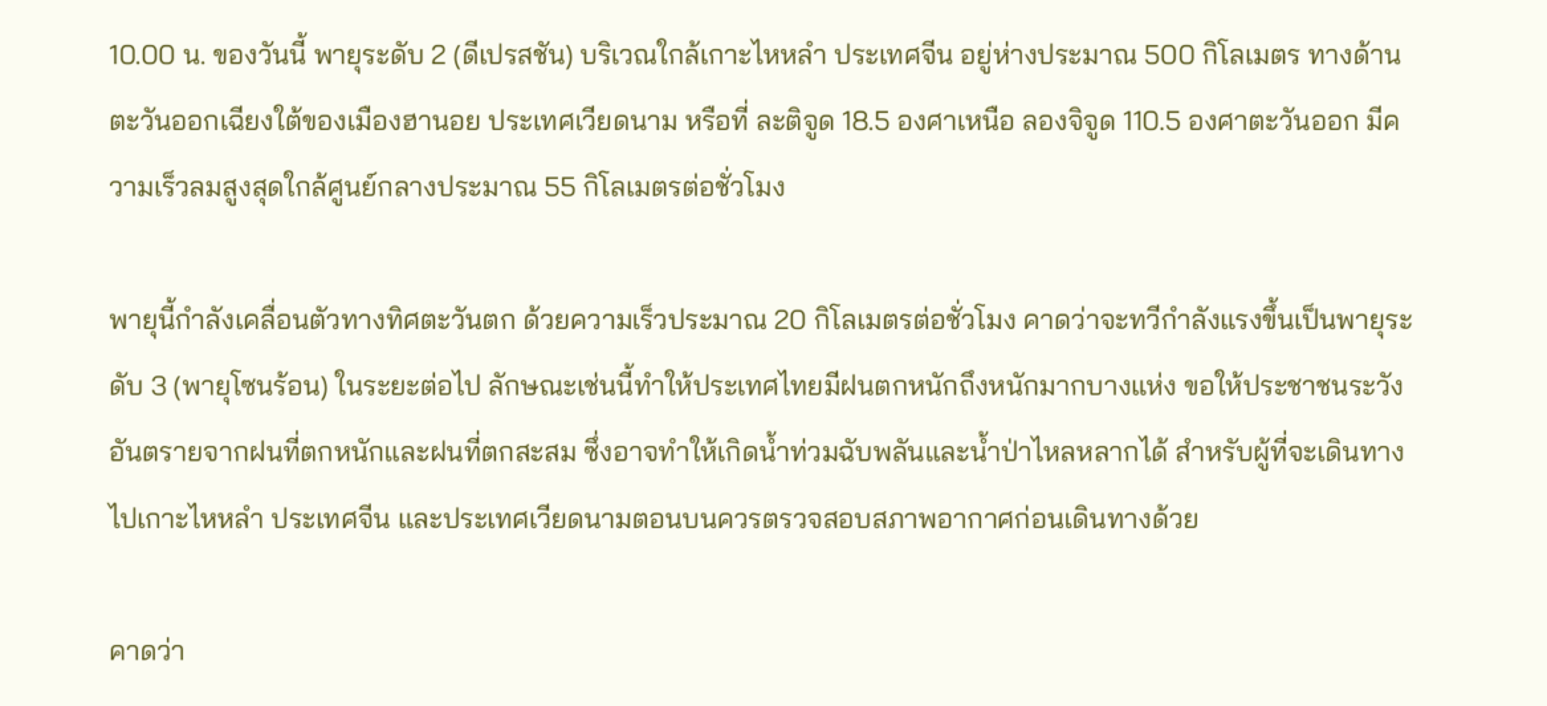10.00 น. ของวันนี้ พายุระดับ 2 (ดีเปรสชัน) บริเวณใกล้เกาะไหหลำ ประเทศจีน อยู่ห่างประมาณ 500 กิโลเมตร ทางด้านตะวันออกเฉียงใต้ของเมืองฮานอย ประเทศเวียดนาม หรือที่ ละติจูด 18.5 องศาเหนือ ลองจิจูด 110.5 องศาตะวันออก มีความเร็วลมสูงสุดใกล้ศูนย์กลางประมาณ 55 กิโลเมตรต่อชั่วโมง

พายุนี้กำลังเคลื่อนตัวทางทิศตะวันตก ด้วยความเร็วประมาณ 20 กิโลเมตรต่อชั่วโมง คาดว่าจะทวีกำลังแรงขึ้นเป็นพายุระดับ 3 (พายุโซนร้อน) ในระยะต่อไป ลักษณะเช่นนี้ทำให้ประเทศไทยมีฝนตกหนักถึงหนักมากบางแห่ง ขอให้ประชาชนระวังอันตรายจากฝนที่ตกหนักและฝนที่ตกสะสม ซึ่งอาจทำให้เกิดน้ำท่วมฉับพลันและน้ำป่าไหลหลากได้ สำหรับผู้ที่จะเดินทางไปเกาะไหหลำ ประเทศจีน และประเทศเวียดนามตอนบนควรตรวจสอบสภาพอากาศก่อนเดินทางด้วย

คาดว่า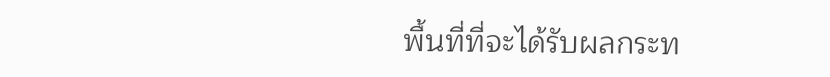พื้นที่ที่จะได้รับผลกระท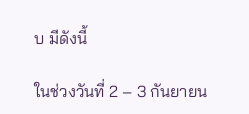บ มีดังนี้

ในช่วงวันที่ 2 – 3 กันยายน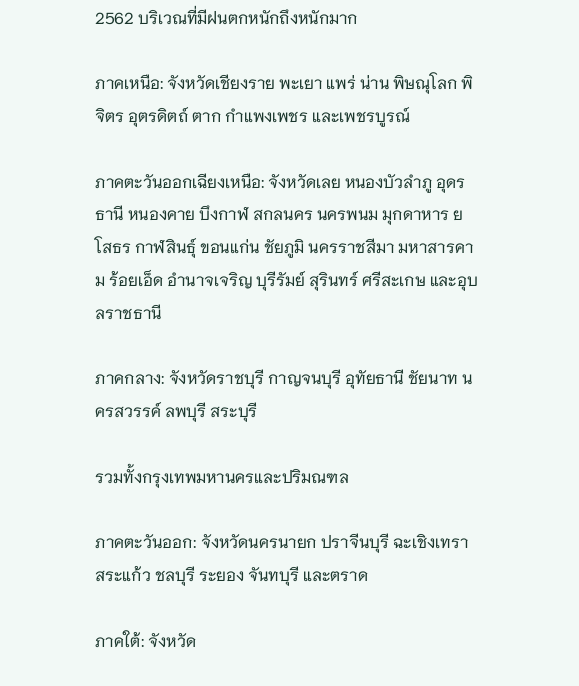2562 บริเวณที่มีฝนตกหนักถึงหนักมาก

ภาคเหนือ: จังหวัดเชียงราย พะเยา แพร่ น่าน พิษณุโลก พิจิตร อุตรดิตถ์ ตาก กำแพงเพชร และเพชรบูรณ์

ภาคตะวันออกเฉียงเหนือ: จังหวัดเลย หนองบัวลำภู อุดรธานี หนองคาย บึงกาฬ สกลนคร นครพนม มุกดาหาร ยโสธร กาฬสินธุ์ ขอนแก่น ชัยภูมิ นครราชสีมา มหาสารคาม ร้อยเอ็ด อำนาจเจริญ บุรีรัมย์ สุรินทร์ ศรีสะเกษ และอุบลราชธานี

ภาคกลาง: จังหวัดราชบุรี กาญจนบุรี อุทัยธานี ชัยนาท นครสวรรค์ ลพบุรี สระบุรี

รวมทั้งกรุงเทพมหานครและปริมณฑล

ภาคตะวันออก: จังหวัดนครนายก ปราจีนบุรี ฉะเชิงเทรา สระแก้ว ชลบุรี ระยอง จันทบุรี และตราด

ภาคใต้: จังหวัด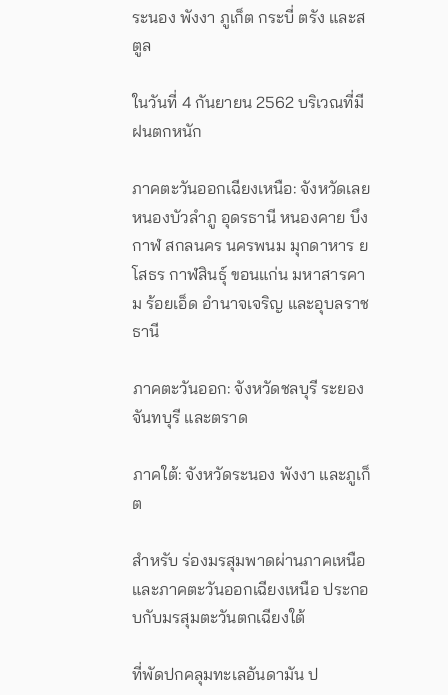ระนอง พังงา ภูเก็ต กระบี่ ตรัง และสตูล

ในวันที่ 4 กันยายน 2562 บริเวณที่มีฝนตกหนัก

ภาคตะวันออกเฉียงเหนือ: จังหวัดเลย หนองบัวลำภู อุดรธานี หนองคาย บึงกาฬ สกลนคร นครพนม มุกดาหาร ยโสธร กาฬสินธุ์ ขอนแก่น มหาสารคาม ร้อยเอ็ด อำนาจเจริญ และอุบลราชธานี

ภาคตะวันออก: จังหวัดชลบุรี ระยอง จันทบุรี และตราด

ภาคใต้: จังหวัดระนอง พังงา และภูเก็ต

สำหรับ ร่องมรสุมพาดผ่านภาคเหนือและภาคตะวันออกเฉียงเหนือ ประกอบกับมรสุมตะวันตกเฉียงใต้

ที่พัดปกคลุมทะเลอันดามัน ป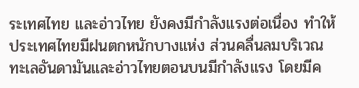ระเทศไทย และอ่าวไทย ยังคงมีกำลังแรงต่อเนื่อง ทำให้ประเทศไทยมีฝนตกหนักบางแห่ง ส่วนคลื่นลมบริเวณทะเลอันดามันและอ่าวไทยตอนบนมีกำลังแรง โดยมีค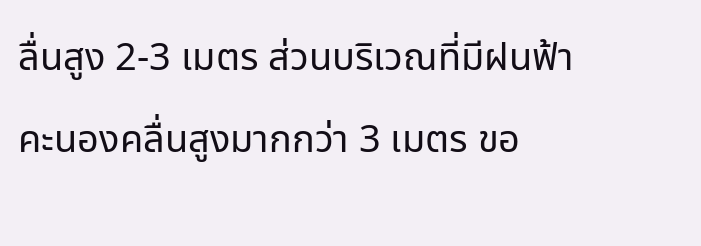ลื่นสูง 2-3 เมตร ส่วนบริเวณที่มีฝนฟ้าคะนองคลื่นสูงมากกว่า 3 เมตร ขอ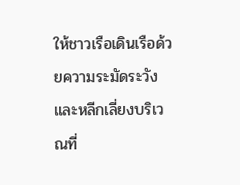ให้ชาวเรือเดินเรือด้วยความระมัดระวัง และหลีกเลี่ยงบริเวณที่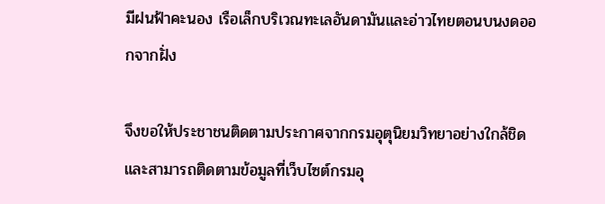มีฝนฟ้าคะนอง เรือเล็กบริเวณทะเลอันดามันและอ่าวไทยตอนบนงดออกจากฝั่ง

จึงขอให้ประชาชนติดตามประกาศจากกรมอุตุนิยมวิทยาอย่างใกล้ชิด และสามารถติดตามข้อมูลที่เว็บไซต์กรมอุ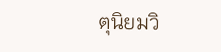ตุนิยมวิ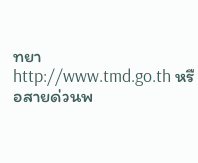ทยา http://www.tmd.go.th หรือสายด่วนพ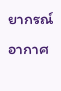ยากรณ์อากาศ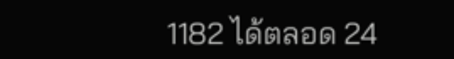1182 ได้ตลอด 24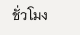ชั่วโมง